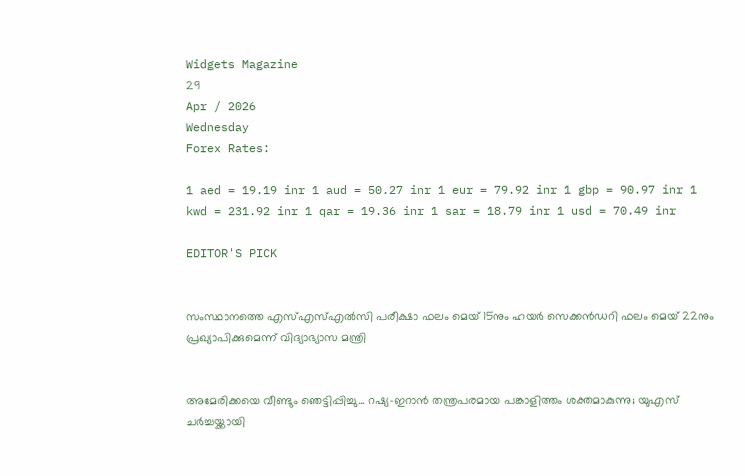Widgets Magazine
29
Apr / 2026
Wednesday
Forex Rates:

1 aed = 19.19 inr 1 aud = 50.27 inr 1 eur = 79.92 inr 1 gbp = 90.97 inr 1 kwd = 231.92 inr 1 qar = 19.36 inr 1 sar = 18.79 inr 1 usd = 70.49 inr

EDITOR'S PICK


സംസ്ഥാനത്തെ എസ്എസ്എൽസി പരീക്ഷാ ഫലം മെയ് 15നും ഹയർ സെക്കൻഡറി ഫലം മെയ് 22നും പ്രഖ്യാപിക്കുമെന്ന് വിദ്യാഭ്യാസ മന്ത്രി


അമേരിക്കയെ വീണ്ടും ഞെട്ടിപ്പിച്ചു... റഷ്യ-ഇറാൻ തന്ത്രപരമായ പങ്കാളിത്തം ശക്തമാകുന്നു; യുഎസ് ചർച്ചയ്ക്കായി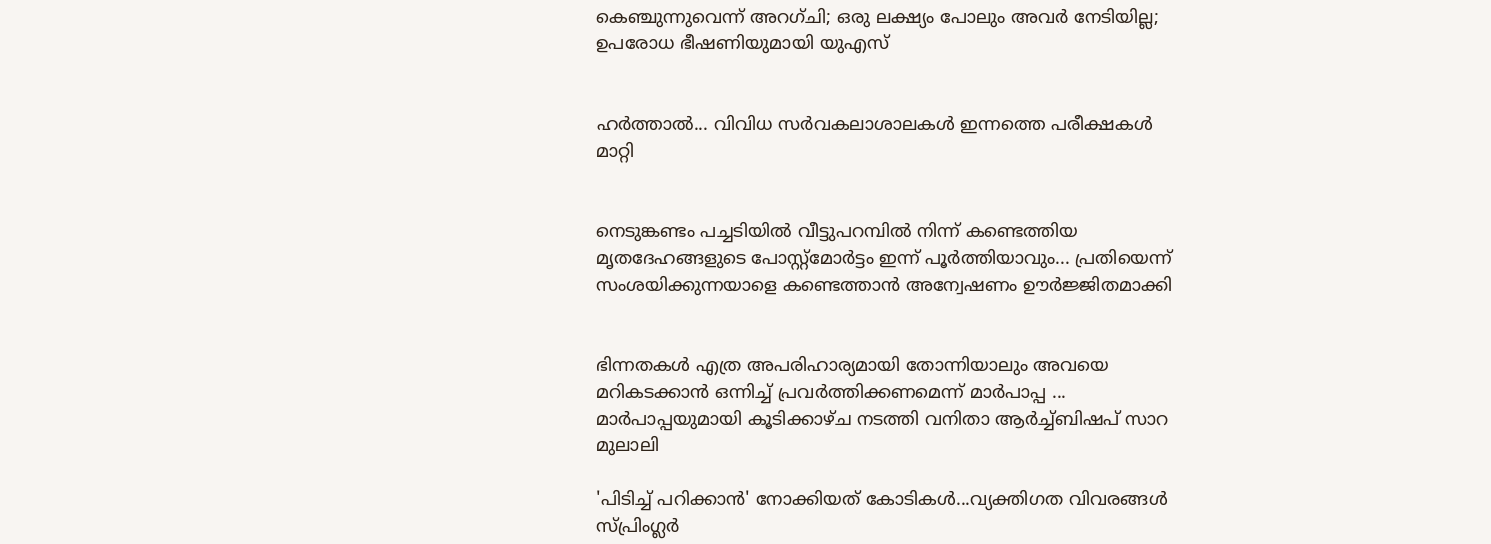കെഞ്ചുന്നുവെന്ന് അറഗ്ചി; ഒരു ലക്ഷ്യം പോലും അവർ നേടിയില്ല; ഉപരോധ ഭീഷണിയുമായി യുഎസ്


ഹര്‍ത്താല്‍... വിവിധ സർവകലാശാലകൾ ഇന്നത്തെ പരീക്ഷകൾ മാറ്റി


നെടുങ്കണ്ടം പച്ചടിയിൽ വീട്ടുപറമ്പിൽ നിന്ന് കണ്ടെത്തിയ മൃതദേഹങ്ങളുടെ പോസ്റ്റ്മോർട്ടം ഇന്ന് പൂർത്തിയാവും... പ്രതിയെന്ന് സംശയിക്കുന്നയാളെ കണ്ടെത്താൻ അന്വേഷണം ഊർജ്ജിതമാക്കി


ഭിന്നതകൾ എത്ര അപരിഹാര്യമായി തോന്നിയാലും അവയെ മറികടക്കാൻ ഒന്നിച്ച്‌ പ്രവർത്തിക്കണമെന്ന് മാർപാപ്പ ... മാർപാപ്പയുമായി കൂടിക്കാഴ്‌ച നടത്തി വനിതാ ആർച്ച്‌ബിഷപ് സാറ മുലാലി

'പിടിച്ച് പറിക്കാന്‍' നോക്കിയത് കോടികള്‍...വ്യക്തിഗത വിവരങ്ങള്‍ സ്പ്രിംഗ്ലര്‍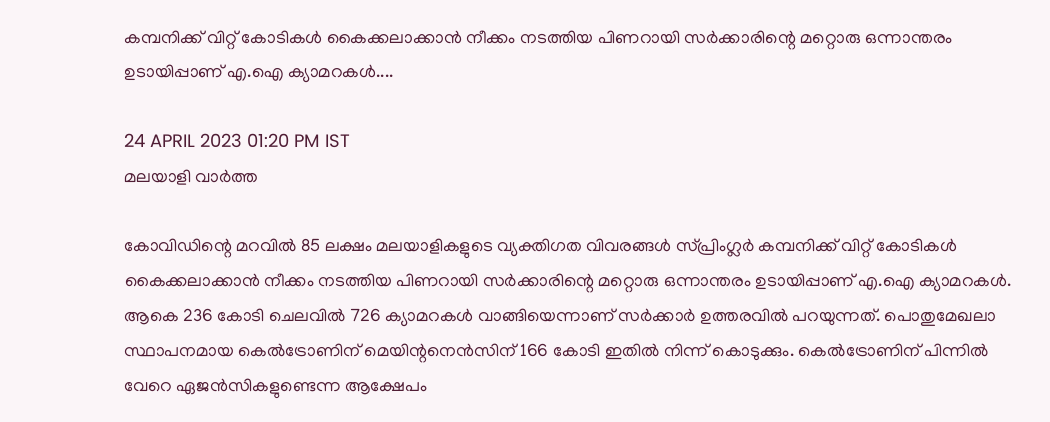കമ്പനിക്ക് വിറ്റ് കോടികള്‍ കൈക്കലാക്കാന്‍ നീക്കം നടത്തിയ പിണറായി സര്‍ക്കാരിന്റെ മറ്റൊരു ഒന്നാന്തരം ഉടായിപ്പാണ് എ.ഐ ക്യാമറകള്‍....

24 APRIL 2023 01:20 PM IST
മലയാളി വാര്‍ത്ത

കോവിഡിന്റെ മറവില്‍ 85 ലക്ഷം മലയാളികളുടെ വ്യക്തിഗത വിവരങ്ങള്‍ സ്പ്രിംഗ്ലര്‍ കമ്പനിക്ക് വിറ്റ് കോടികള്‍ കൈക്കലാക്കാന്‍ നീക്കം നടത്തിയ പിണറായി സര്‍ക്കാരിന്റെ മറ്റൊരു ഒന്നാന്തരം ഉടായിപ്പാണ് എ.ഐ ക്യാമറകള്‍. ആകെ 236 കോടി ചെലവില്‍ 726 ക്യാമറകള്‍ വാങ്ങിയെന്നാണ് സര്‍ക്കാര്‍ ഉത്തരവില്‍ പറയുന്നത്. പൊതുമേഖലാ സ്ഥാപനമായ കെല്‍ട്രോണിന് മെയിന്റനെന്‍സിന് 166 കോടി ഇതില്‍ നിന്ന് കൊടുക്കും. കെല്‍ട്രോണിന് പിന്നില്‍ വേറെ ഏജന്‍സികളുണ്ടെന്ന ആക്ഷേപം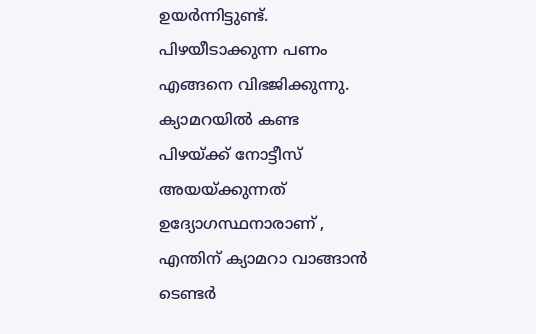ഉയര്‍ന്നിട്ടുണ്ട്. പിഴയീടാക്കുന്ന പണം എങ്ങനെ വിഭജിക്കുന്നു. ക്യാമറയില്‍ കണ്ട പിഴയ്ക്ക് നോട്ടീസ് അയയ്ക്കുന്നത് ഉദ്യോഗസ്ഥനാരാണ് , എന്തിന് ക്യാമറാ വാങ്ങാന്‍ ടെണ്ടര്‍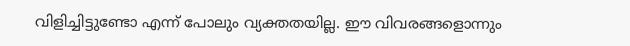വിളിച്ചിട്ടുണ്ടോ എന്ന് പോലും വ്യക്തതയില്ല. ഈ വിവരങ്ങളൊന്നും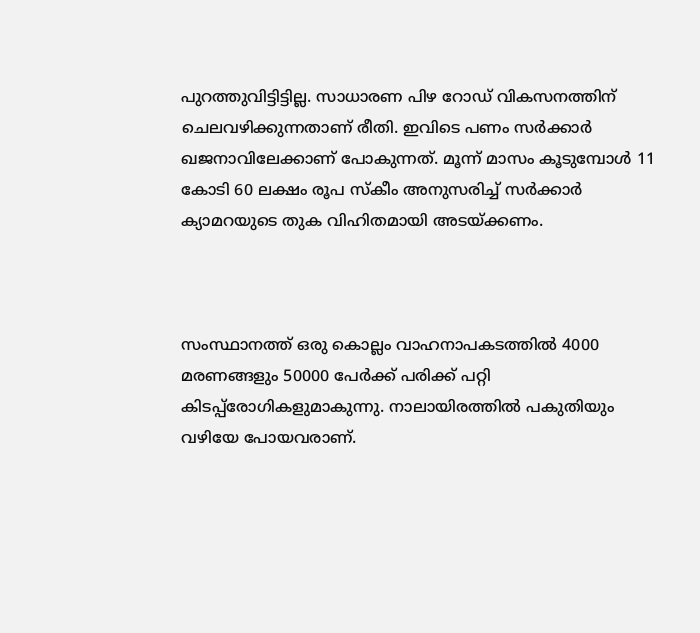പുറത്തുവിട്ടിട്ടില്ല. സാധാരണ പിഴ റോഡ് വികസനത്തിന് ചെലവഴിക്കുന്നതാണ് രീതി. ഇവിടെ പണം സര്‍ക്കാര്‍ ഖജനാവിലേക്കാണ് പോകുന്നത്. മൂന്ന് മാസം കൂടുമ്പോള്‍ 11 കോടി 60 ലക്ഷം രൂപ സ്‌കീം അനുസരിച്ച് സര്‍ക്കാര്‍ ക്യാമറയുടെ തുക വിഹിതമായി അടയ്ക്കണം.



സംസ്ഥാനത്ത് ഒരു കൊല്ലം വാഹനാപകടത്തില്‍ 4000 മരണങ്ങളും 50000 പേര്‍ക്ക് പരിക്ക് പറ്റി കിടപ്പ്‌രോഗികളുമാകുന്നു. നാലായിരത്തില്‍ പകുതിയും വഴിയേ പോയവരാണ്.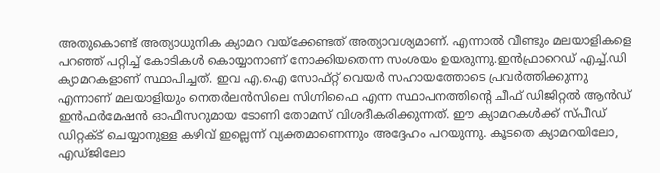അതുകൊണ്ട് അത്യാധുനിക ക്യാമറ വയ്‌ക്കേണ്ടത് അത്യാവശ്യമാണ്. എന്നാല്‍ വീണ്ടും മലയാളികളെ പറഞ്ഞ് പറ്റിച്ച് കോടികള്‍ കൊയ്യാനാണ് നോക്കിയതെന്ന സംശയം ഉയരുന്നു.ഇന്‍ഫ്രാറെഡ് എച്ച്.ഡി ക്യാമറകളാണ് സ്ഥാപിച്ചത്. ഇവ എ.ഐ സോഫ്റ്റ് വെയര്‍ സഹായത്തോടെ പ്രവര്‍ത്തിക്കുന്നു എന്നാണ് മലയാളിയും നെതര്‍ലന്‍സിലെ സിഗ്നിഫൈ എന്ന സ്ഥാപനത്തിന്റെ ചീഫ് ഡിജിറ്റല്‍ ആന്‍ഡ് ഇന്‍ഫര്‍മേഷന്‍ ഓഫീസറുമായ ടോണി തോമസ് വിശദീകരിക്കുന്നത്. ഈ ക്യാമറകള്‍ക്ക് സ്പീഡ് ഡിറ്റക്ട് ചെയ്യാനുള്ള കഴിവ് ഇല്ലെന്ന് വ്യക്തമാണെന്നും അദ്ദേഹം പറയുന്നു. കൂടതെ ക്യാമറയിലോ, എഡ്ജിലോ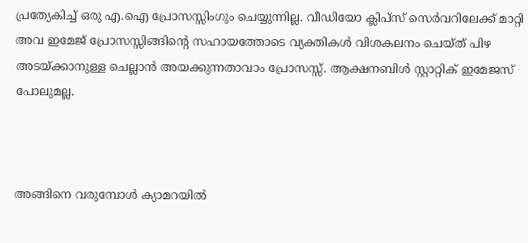പ്രത്യേകിച്ച് ഒരു എ.ഐ പ്രോസസ്സിംഗും ചെയ്യുന്നില്ല. വീഡിയോ ക്ലിപ്‌സ് സെര്‍വറിലേക്ക് മാറ്റി അവ ഇമേജ് പ്രോസസ്സിങ്ങിന്റെ സഹായത്തോടെ വ്യക്തികള്‍ വിശകലനം ചെയ്ത് പിഴ അടയ്ക്കാനുള്ള ചെല്ലാന്‍ അയക്കുന്നതാവാം പ്രോസസ്സ്. ആക്ഷനബിള്‍ സ്റ്റാറ്റിക് ഇമേജസ് പോലുമല്ല.



അങ്ങിനെ വരുമ്പോള്‍ ക്യാമറയില്‍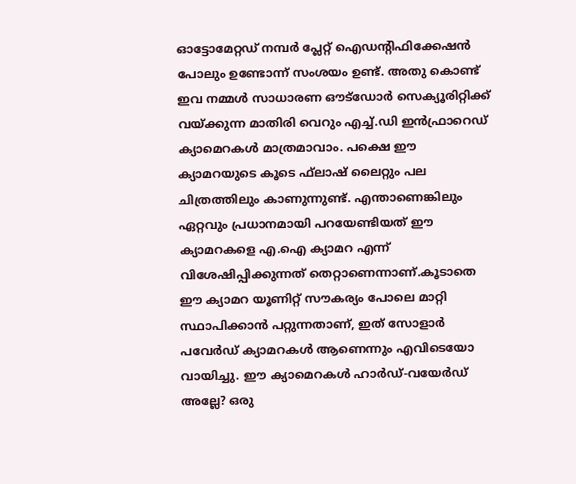ഓട്ടോമേറ്റഡ് നമ്പര്‍ പ്ലേറ്റ് ഐഡന്റിഫിക്കേഷന്‍ പോലും ഉണ്ടോന്ന് സംശയം ഉണ്ട്. അതു കൊണ്ട് ഇവ നമ്മള്‍ സാധാരണ ഔട്‌ഡോര്‍ സെക്യൂരിറ്റിക്ക് വയ്ക്കുന്ന മാതിരി വെറും എച്ച്.ഡി ഇന്‍ഫ്രാറെഡ് ക്യാമെറകള്‍ മാത്രമാവാം. പക്ഷെ ഈ ക്യാമറയുടെ കൂടെ ഫ്‌ലാഷ് ലൈറ്റും പല ചിത്രത്തിലും കാണുന്നുണ്ട്. എന്താണെങ്കിലും ഏറ്റവും പ്രധാനമായി പറയേണ്ടിയത് ഈ ക്യാമറകളെ എ.ഐ ക്യാമറ എന്ന് വിശേഷിപ്പിക്കുന്നത് തെറ്റാണെന്നാണ്.കൂടാതെ ഈ ക്യാമറ യൂണിറ്റ് സൗകര്യം പോലെ മാറ്റി സ്ഥാപിക്കാന്‍ പറ്റുന്നതാണ്, ഇത് സോളാര്‍ പവേര്‍ഡ് ക്യാമറകള്‍ ആണെന്നും എവിടെയോ വായിച്ചു. ഈ ക്യാമെറകള്‍ ഹാര്‍ഡ്-വയേര്‍ഡ് അല്ലേ? ഒരു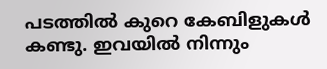പടത്തില്‍ കുറെ കേബിളുകള്‍ കണ്ടു. ഇവയില്‍ നിന്നും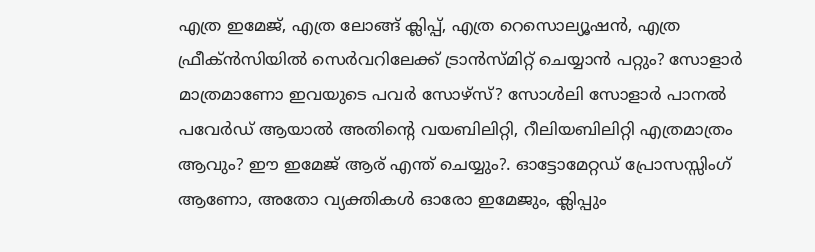എത്ര ഇമേജ്, എത്ര ലോങ്ങ് ക്ലിപ്പ്, എത്ര റെസൊല്യൂഷന്‍, എത്ര ഫ്രീക്ന്‍സിയില്‍ സെര്‍വറിലേക്ക് ട്രാന്‍സ്മിറ്റ് ചെയ്യാന്‍ പറ്റും? സോളാര്‍ മാത്രമാണോ ഇവയുടെ പവര്‍ സോഴ്‌സ്? സോള്‍ലി സോളാര്‍ പാനല്‍ പവേര്‍ഡ് ആയാല്‍ അതിന്റെ വയബിലിറ്റി, റീലിയബിലിറ്റി എത്രമാത്രം ആവും? ഈ ഇമേജ് ആര് എന്ത് ചെയ്യും?. ഓട്ടോമേറ്റഡ് പ്രോസസ്സിംഗ് ആണോ, അതോ വ്യക്തികള്‍ ഓരോ ഇമേജും, ക്ലിപ്പും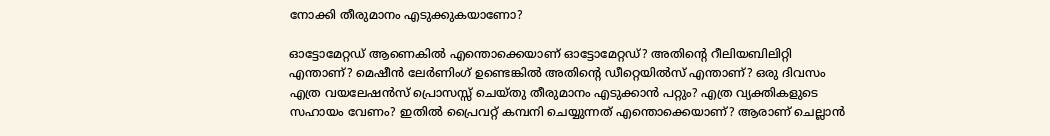നോക്കി തീരുമാനം എടുക്കുകയാണോ?

ഓട്ടോമേറ്റഡ് ആണെകില്‍ എന്തൊക്കെയാണ് ഓട്ടോമേറ്റഡ്? അതിന്റെ റീലിയബിലിറ്റി എന്താണ്? മെഷീന്‍ ലേര്‍ണിംഗ് ഉണ്ടെങ്കില്‍ അതിന്റെ ഡീറ്റെയില്‍സ് എന്താണ്? ഒരു ദിവസം എത്ര വയലേഷന്‍സ് പ്രൊസസ്സ് ചെയ്തു തീരുമാനം എടുക്കാന്‍ പറ്റും? എത്ര വ്യക്തികളുടെ സഹായം വേണം? ഇതില്‍ പ്രൈവറ്റ് കമ്പനി ചെയ്യുന്നത് എന്തൊക്കെയാണ്? ആരാണ് ചെല്ലാന്‍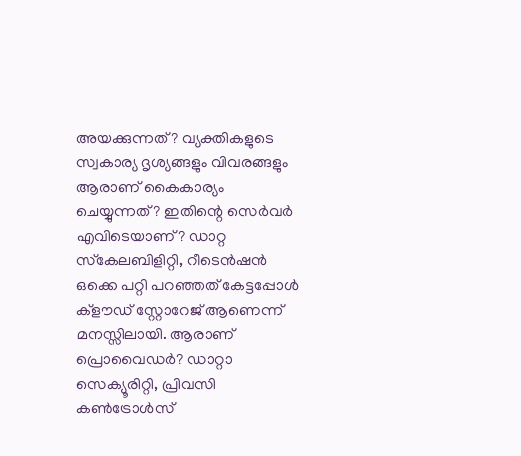അയക്കുന്നത്? വ്യക്തികളുടെ സ്വകാര്യ ദൃശ്യങ്ങളും വിവരങ്ങളും ആരാണ് കൈകാര്യം ചെയ്യുന്നത്? ഇതിന്റെ സെര്‍വര്‍ എവിടെയാണ്? ഡാറ്റ സ്‌കേലബിളിറ്റി, റീടെന്‍ഷന്‍ ഒക്കെ പറ്റി പറഞ്ഞത് കേട്ടപ്പോള്‍ ക്ളൗഡ് സ്റ്റോറേജ് ആണെന്ന് മനസ്സിലായി. ആരാണ് പ്രൊവൈഡര്‍? ഡാറ്റാ സെക്യൂരിറ്റി, പ്രിവസി കണ്‍ട്രോള്‍സ്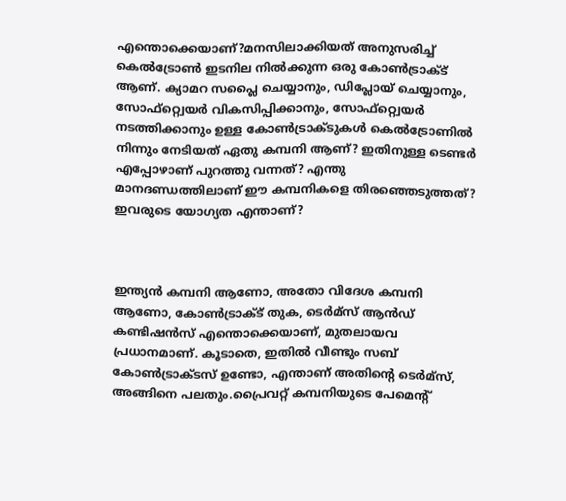എന്തൊക്കെയാണ്?മനസിലാക്കിയത് അനുസരിച്ച് കെല്‍ട്രോണ്‍ ഇടനില നില്‍ക്കുന്ന ഒരു കോണ്‍ട്രാക്ട് ആണ്. ക്യാമറ സപ്ലൈ ചെയ്യാനും, ഡിപ്ലോയ് ചെയ്യാനും, സോഫ്റ്റ്വെയര്‍ വികസിപ്പിക്കാനും, സോഫ്റ്റ്വെയര്‍ നടത്തിക്കാനും ഉള്ള കോണ്‍ട്രാക്ടുകള്‍ കെല്‍ട്രോണില്‍ നിന്നും നേടിയത് ഏതു കമ്പനി ആണ്? ഇതിനുള്ള ടെണ്ടര്‍ എപ്പോഴാണ് പുറത്തു വന്നത്? എന്തു മാനദണ്ഡത്തിലാണ് ഈ കമ്പനികളെ തിരഞ്ഞെടുത്തത്? ഇവരുടെ യോഗ്യത എന്താണ്?



ഇന്ത്യന്‍ കമ്പനി ആണോ, അതോ വിദേശ കമ്പനി ആണോ, കോണ്‍ട്രാക്ട് തുക, ടെര്‍മ്‌സ് ആന്‍ഡ് കണ്ടിഷന്‍സ് എന്തൊക്കെയാണ്, മുതലായവ പ്രധാനമാണ്. കൂടാതെ, ഇതില്‍ വീണ്ടും സബ് കോണ്‍ട്രാക്ടസ് ഉണ്ടോ, എന്താണ് അതിന്റെ ടെര്‍മ്‌സ്, അങ്ങിനെ പലതും.പ്രൈവറ്റ് കമ്പനിയുടെ പേമെന്റ്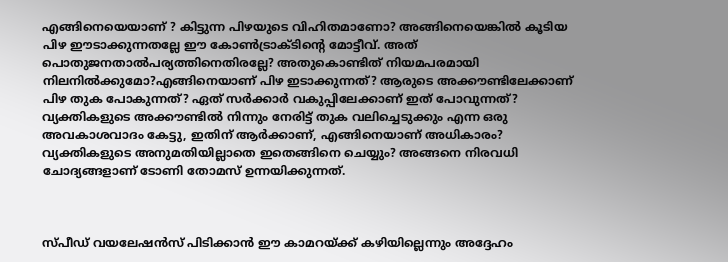എങ്ങിനെയെയാണ് ? കിട്ടുന്ന പിഴയുടെ വിഹിതമാണോ? അങ്ങിനെയെങ്കില്‍ കൂടിയ പിഴ ഈടാക്കുന്നതല്ലേ ഈ കോണ്‍ട്രാക്ടിന്റെ മോട്ടീവ്. അത് പൊതുജനതാല്‍പര്യത്തിനെതിരല്ലേ? അതുകൊണ്ടിത് നിയമപരമായി നിലനില്‍ക്കുമോ?എങ്ങിനെയാണ് പിഴ ഇടാക്കുന്നത്? ആരുടെ അക്കൗണ്ടിലേക്കാണ് പിഴ തുക പോകുന്നത്? ഏത് സര്‍ക്കാര്‍ വകുപ്പിലേക്കാണ് ഇത് പോവുന്നത്? വ്യക്തികളുടെ അക്കൗണ്ടില്‍ നിന്നും നേരിട്ട് തുക വലിച്ചെടുക്കും എന്ന ഒരു അവകാശവാദം കേട്ടു, ഇതിന് ആര്‍ക്കാണ്, എങ്ങിനെയാണ് അധികാരം? വ്യക്തികളുടെ അനുമതിയില്ലാതെ ഇതെങ്ങിനെ ചെയ്യും? അങ്ങനെ നിരവധി ചോദ്യങ്ങളാണ് ടോണി തോമസ് ഉന്നയിക്കുന്നത്.



സ്പീഡ് വയലേഷന്‍സ് പിടിക്കാന്‍ ഈ കാമറയ്ക്ക് കഴിയില്ലെന്നും അദ്ദേഹം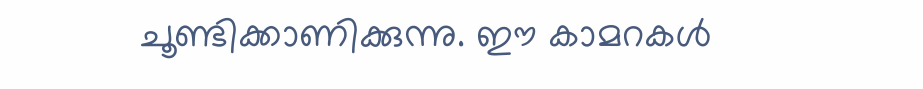ചൂണ്ടിക്കാണിക്കുന്നു. ഈ കാമറകള്‍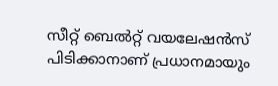സീറ്റ് ബെല്‍റ്റ് വയലേഷന്‍സ് പിടിക്കാനാണ് പ്രധാനമായും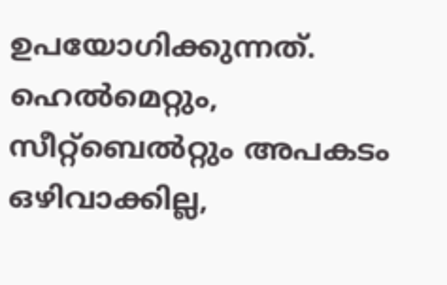ഉപയോഗിക്കുന്നത്. ഹെല്‍മെറ്റും, സീറ്റ്‌ബെല്‍റ്റും അപകടം ഒഴിവാക്കില്ല,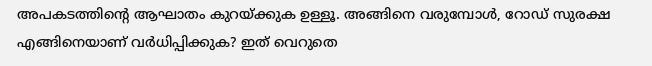അപകടത്തിന്റെ ആഘാതം കുറയ്ക്കുക ഉള്ളൂ. അങ്ങിനെ വരുമ്പോള്‍, റോഡ് സുരക്ഷ എങ്ങിനെയാണ് വര്‍ധിപ്പിക്കുക? ഇത് വെറുതെ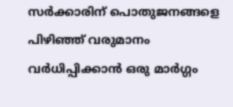സര്‍ക്കാരിന് പൊതുജനങ്ങളെ പിഴിഞ്ഞ് വരുമാനം വര്‍ധിപ്പിക്കാന്‍ ഒരു മാര്‍ഗ്ഗം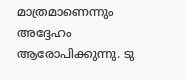മാത്രമാണെന്നും അദ്ദേഹം ആരോപിക്കുന്നു. ടു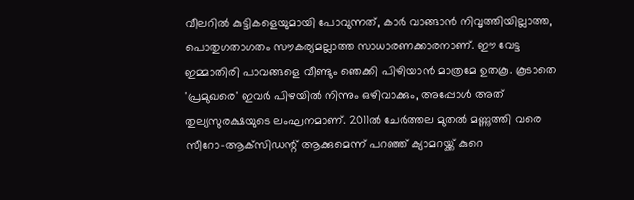വീലറില്‍ കുട്ടികളെയുമായി പോവുന്നത്, കാര്‍ വാങ്ങാന്‍ നിവൃത്തിയില്ലാത്ത, പൊതുഗതാഗതം സൗകര്യമല്ലാത്ത സാധാരണക്കാരനാണ്. ഈ വേട്ട ഇമ്മാതിരി പാവങ്ങളെ വീണ്ടും ഞെക്കി പിഴിയാന്‍ മാത്രമേ ഉതകൂ. കൂടാതെ 'പ്രമുഖരെ' ഇവര്‍ പിഴയില്‍ നിന്നും ഒഴിവാക്കും, അപ്പോള്‍ അത് തുല്യസുരക്ഷയുടെ ലംഘനമാണ്. 2011ല്‍ ചേര്‍ത്തല മുതല്‍ മണ്ണുത്തി വരെ സീറോ-ആക്‌സിഡന്റ് ആക്കുമെന്ന് പറഞ്ഞ് ക്യാമറയ്ക്ക് കുറെ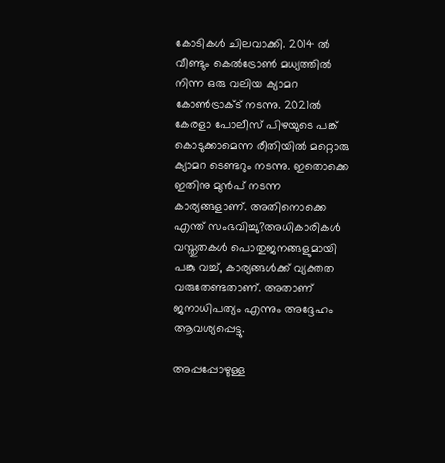കോടികള്‍ ചിലവാക്കി. 2014 ല്‍ വീണ്ടും കെല്‍ട്രോണ്‍ മധ്യത്തില്‍ നിന്ന ഒരു വലിയ ക്യാമറ കോണ്‍ട്രാക്ട് നടന്നു. 2021ല്‍ കേരളാ പോലീസ് പിഴയുടെ പങ്ക് കൊടുക്കാമെന്ന രീതിയില്‍ മറ്റൊരു ക്യാമറ ടെണ്ടറും നടന്നു. ഇതൊക്കെ ഇതിനു മുന്‍പ് നടന്ന കാര്യങ്ങളാണ്. അതിനൊക്കെ എന്ത് സംഭവിച്ചു?അധികാരികള്‍ വസ്തുതകള്‍ പൊതുജനങ്ങളുമായി പങ്കു വച്ച്, കാര്യങ്ങള്‍ക്ക് വ്യക്തത വരുതേണ്ടതാണ്. അതാണ് ജനാധിപത്യം എന്നും അദ്ദേഹം ആവശ്യപ്പെട്ടു.

അപ്പപ്പോഴുള്ള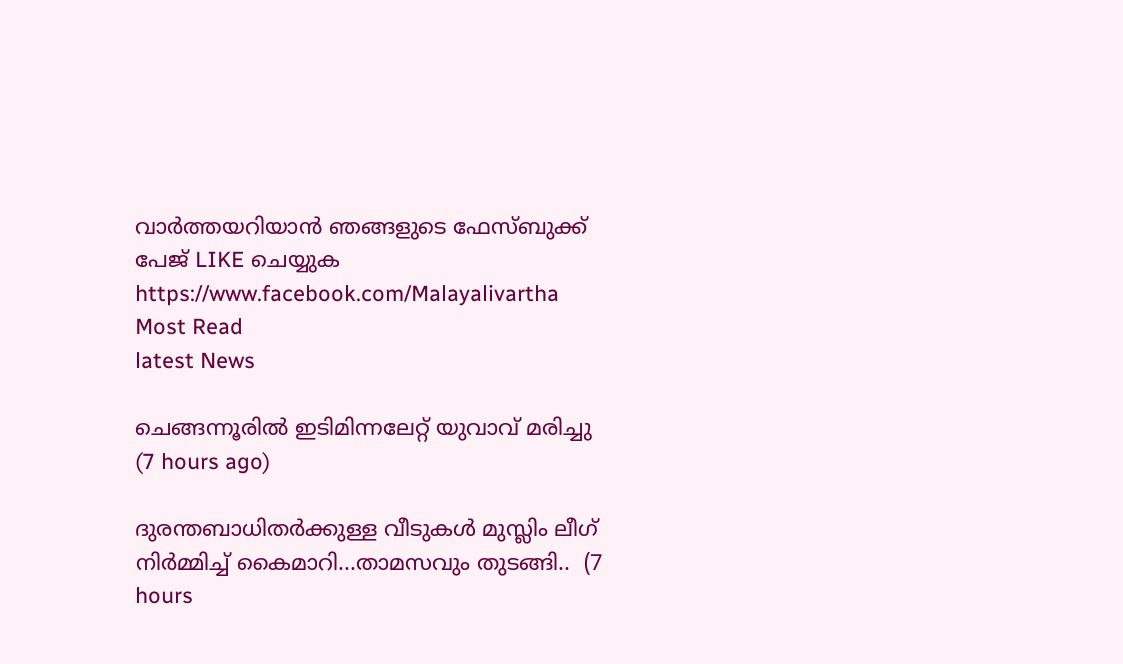വാര്‍ത്തയറിയാന്‍ ഞങ്ങളുടെ ഫേസ്‌ബുക്ക്‌ പേജ് LIKE ചെയ്യുക
https://www.facebook.com/Malayalivartha
Most Read
latest News

ചെങ്ങന്നൂരിൽ ഇടിമിന്നലേറ്റ് യുവാവ് മരിച്ചു  (7 hours ago)

ദുരന്തബാധിതര്‍ക്കുള്ള വീടുകള്‍ മുസ്ലിം ലീഗ് നിര്‍മ്മിച്ച് കൈമാറി...താമസവും തുടങ്ങി..  (7 hours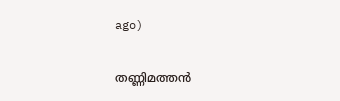ago)

തണ്ണിമത്തൻ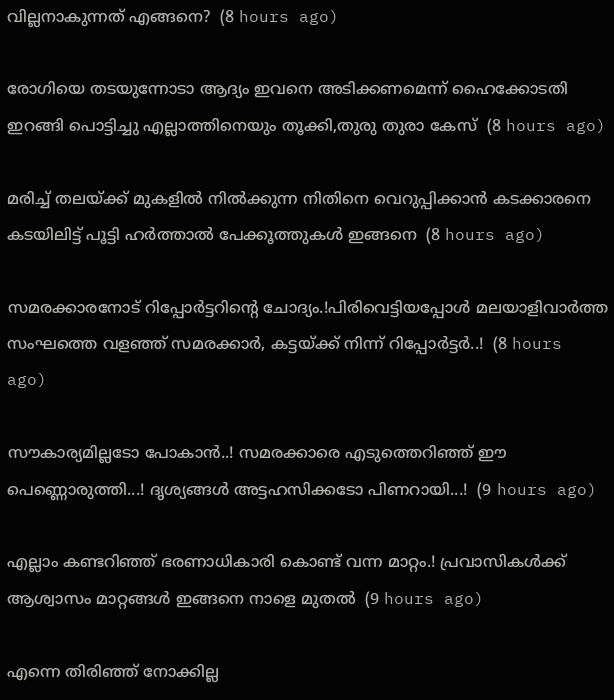വില്ലനാകുന്നത് എങ്ങനെ?  (8 hours ago)

രോഗിയെ തടയുന്നോടാ ആദ്യം ഇവനെ അടിക്കണമെന്ന് ഹൈക്കോടതി ഇറങ്ങി പൊട്ടിച്ചു എല്ലാത്തിനെയും തൂക്കി,തുരു തുരാ കേസ്  (8 hours ago)

മരിച്ച് തലയ്ക്ക് മുകളിൽ നിൽക്കുന്ന നിതിനെ വെറുപ്പിക്കാൻ കടക്കാരനെ കടയിലിട്ട് പൂട്ടി ഹർത്താൽ പേക്കൂത്തുകൾ ഇങ്ങനെ  (8 hours ago)

സമരക്കാരനോട് റിപ്പോർട്ടറിന്റെ ചോദ്യം.!പിരിവെട്ടിയപ്പോൾ മലയാളിവാർത്ത സംഘത്തെ വളഞ്ഞ് സമരക്കാർ, കട്ടയ്ക്ക് നിന്ന് റിപ്പോർട്ടർ..!  (8 hours ago)

സൗകാര്യമില്ലടോ പോകാന്‍..! സമരക്കാരെ എടുത്തെറിഞ്ഞ് ഈ പെണ്ണൊരുത്തി...! ദൃശ്യങ്ങൾ അട്ടഹസിക്കടോ പിണറായി...!  (9 hours ago)

എല്ലാം കണ്ടറിഞ്ഞ് ഭരണാധികാരി കൊണ്ട് വന്ന മാറ്റം.! പ്രവാസികൾക്ക് ആശ്വാസം മാറ്റങ്ങൾ ഇങ്ങനെ നാളെ മുതൽ  (9 hours ago)

എന്നെ തിരിഞ്ഞ് നോക്കില്ല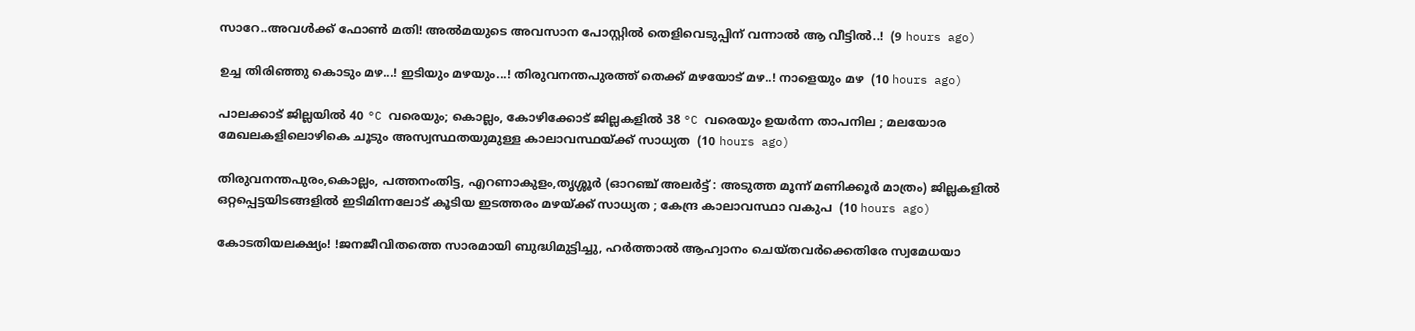സാറേ..അവൾക്ക് ഫോൺ മതി! അൽമയുടെ അവസാന പോസ്റ്റിൽ തെളിവെടുപ്പിന് വന്നാൽ ആ വീട്ടിൽ..!  (9 hours ago)

ഉച്ച തിരിഞ്ഞു കൊടും മഴ...! ഇടിയും മഴയും...! തിരുവനന്തപുരത്ത് തെക്ക് മഴയോട് മഴ..! നാളെയും മഴ  (10 hours ago)

പാലക്കാട് ജില്ലയിൽ 40 °C വരെയും; കൊല്ലം, കോഴിക്കോട് ജില്ലകളിൽ 38 °C വരെയും ഉയർന്ന താപനില ; മലയോര മേഖലകളിലൊഴികെ ചൂടും അസ്വസ്ഥതയുമുള്ള കാലാവസ്ഥയ്ക്ക് സാധ്യത  (10 hours ago)

തിരുവനന്തപുരം,കൊല്ലം, പത്തനംതിട്ട, എറണാകുളം,തൃശ്ശൂർ (ഓറഞ്ച് അലർട്ട് : അടുത്ത മൂന്ന്‌ മണിക്കൂർ മാത്രം) ജില്ലകളിൽ ഒറ്റപ്പെട്ടയിടങ്ങളിൽ ഇടിമിന്നലോട് കൂടിയ ഇടത്തരം മഴയ്ക്ക് സാധ്യത ; കേന്ദ്ര കാലാവസ്ഥാ വകുപ  (10 hours ago)

കോടതിയലക്ഷ്യം! !ജനജീവിതത്തെ സാരമായി ബുദ്ധിമുട്ടിച്ചു, ഹർത്താൽ ആഹ്വാനം ചെയ്തവർക്കെതിരേ സ്വമേധയാ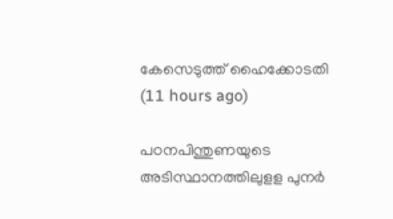കേസെടുത്ത് ഹൈക്കോടതി  (11 hours ago)

പഠനപിന്തുണയുടെ അടിസ്ഥാനത്തിലുളള പുനർ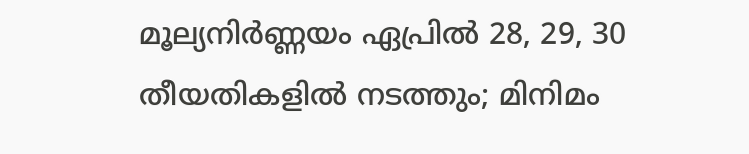മൂല്യനിർണ്ണയം ഏപ്രിൽ 28, 29, 30 തീയതികളിൽ നടത്തും; മിനിമം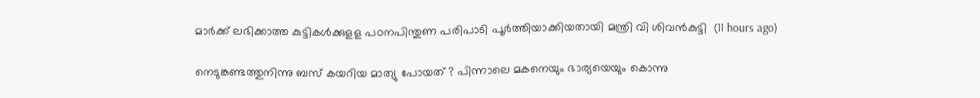മാർക്ക് ലഭിക്കാത്ത കുട്ടികൾക്കുളള പഠനപിന്തുണ പരിപാടി പൂർത്തിയാക്കിയതായി മന്ത്രി വി ശിവൻകുട്ടി  (11 hours ago)

നെടുങ്കണ്ടത്തുനിന്നു ബസ് കയറിയ മാത്യു പോയത് ? പിന്നാലെ മകനെയും ഭാര്യയെയും കൊന്നു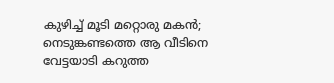കുഴിച്ച് മൂടി മറ്റൊരു മകൻ; നെടുങ്കണ്ടത്തെ ആ വീടിനെ വേട്ടയാടി കറുത്ത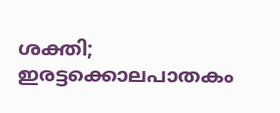ശക്തി; ഇരട്ടക്കൊലപാതകം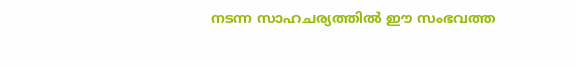നടന്ന സാഹചര്യത്തിൽ ഈ സംഭവത്ത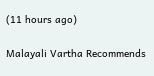(11 hours ago)

Malayali Vartha Recommends